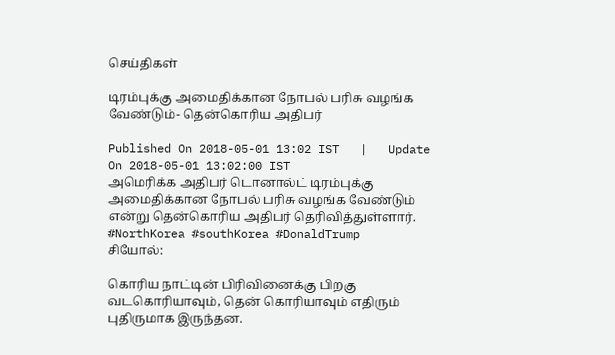செய்திகள்

டிரம்புக்கு அமைதிக்கான நோபல் பரிசு வழங்க வேண்டும்- தென்கொரிய அதிபர்

Published On 2018-05-01 13:02 IST   |   Update On 2018-05-01 13:02:00 IST
அமெரிக்க அதிபர் டொனால்ட் டிரம்புக்கு அமைதிக்கான நோபல் பரிசு வழங்க வேண்டும் என்று தென்கொரிய அதிபர் தெரிவித்துள்ளார். #NorthKorea #southKorea #DonaldTrump
சியோல்:

கொரிய நாட்டின் பிரிவினைக்கு பிறகு வடகொரியாவும், தென் கொரியாவும் எதிரும் புதிருமாக இருந்தன.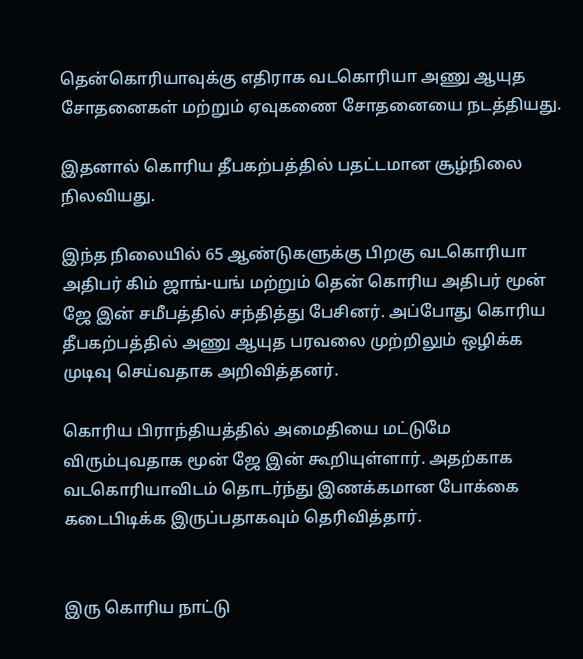தென்கொரியாவுக்கு எதிராக வடகொரியா அணு ஆயுத சோதனைகள் மற்றும் ஏவுகணை சோதனையை நடத்தியது.

இதனால் கொரிய தீபகற்பத்தில் பதட்டமான சூழ்நிலை நிலவியது.

இந்த நிலையில் 65 ஆண்டுகளுக்கு பிறகு வடகொரியா அதிபர் கிம் ஜாங்-யங் மற்றும் தென் கொரிய அதிபர் மூன் ஜே இன் சமீபத்தில் சந்தித்து பேசினர். அப்போது கொரிய தீபகற்பத்தில் அணு ஆயுத பரவலை முற்றிலும் ஒழிக்க முடிவு செய்வதாக அறிவித்தனர்.

கொரிய பிராந்தியத்தில் அமைதியை மட்டுமே விரும்புவதாக மூன் ஜே இன் கூறியுள்ளார். அதற்காக வடகொரியாவிடம் தொடர்ந்து இணக்கமான போக்கை கடைபிடிக்க இருப்பதாகவும் தெரிவித்தார்.


இரு கொரிய நாட்டு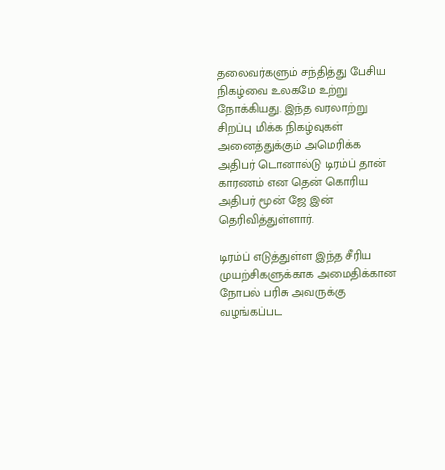தலைவர்களும் சந்தித்து பேசிய நிகழ்வை உலகமே உற்று நோக்கியது. இந்த வரலாற்று சிறப்பு மிக்க நிகழ்வுகள் அனைத்துக்கும் அமெரிக்க அதிபர் டொனால்டு டிரம்ப் தான் காரணம் என தென் கொரிய அதிபர் மூன் ஜே இன் தெரிவித்துள்ளார்.

டிரம்ப் எடுத்துள்ள இந்த சீரிய முயற்சிகளுக்காக அமைதிக்கான நோபல் பரிசு அவருக்கு வழங்கப்பட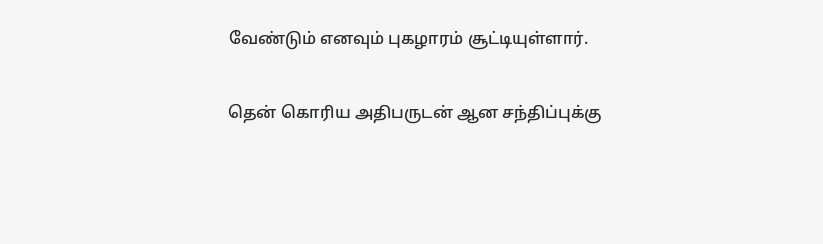வேண்டும் எனவும் புகழாரம் சூட்டியுள்ளார்.

தென் கொரிய அதிபருடன் ஆன சந்திப்புக்கு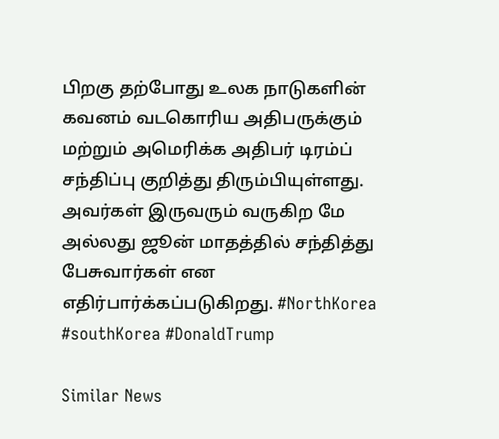பிறகு தற்போது உலக நாடுகளின் கவனம் வடகொரிய அதிபருக்கும் மற்றும் அமெரிக்க அதிபர் டிரம்ப் சந்திப்பு குறித்து திரும்பியுள்ளது. அவர்கள் இருவரும் வருகிற மே அல்லது ஜூன் மாதத்தில் சந்தித்து பேசுவார்கள் என எதிர்பார்க்கப்படுகிறது. #NorthKorea #southKorea #DonaldTrump

Similar News